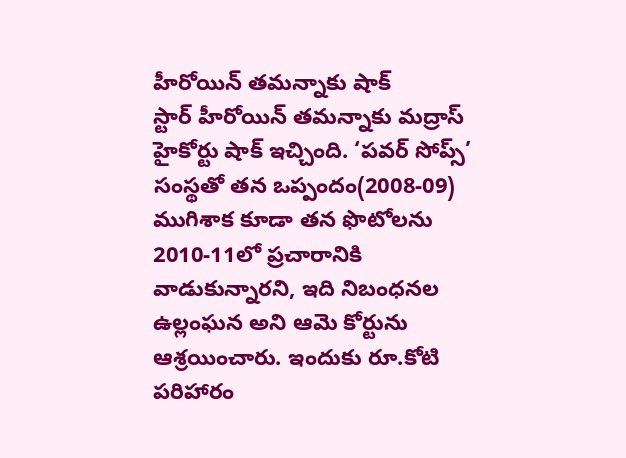హీరోయిన్ తమన్నాకు షాక్
స్టార్ హీరోయిన్ తమన్నాకు మద్రాస్ హైకోర్టు షాక్ ఇచ్చింది. ‘పవర్ సోప్స్’ సంస్థతో తన ఒప్పందం(2008-09) ముగిశాక కూడా తన ఫొటోలను 2010-11లో ప్రచారానికి వాడుకున్నారని, ఇది నిబంధనల ఉల్లంఘన అని ఆమె కోర్టును ఆశ్రయించారు. ఇందుకు రూ.కోటి పరిహారం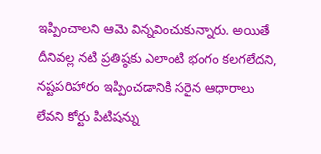ఇప్పించాలని ఆమె విన్నవించుకున్నారు. అయితే దీనివల్ల నటి ప్రతిష్ఠకు ఎలాంటి భంగం కలగలేదని, నష్టపరిహారం ఇప్పించడానికి సరైన ఆధారాలు లేవని కోర్టు పిటిషన్ను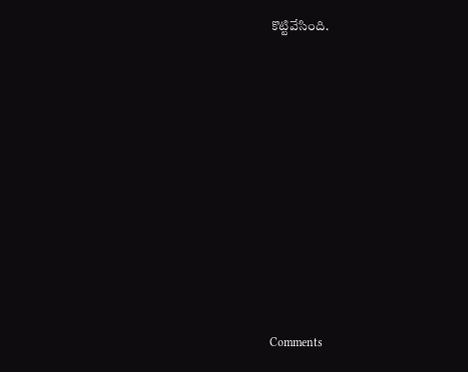కొట్టివేసింది.










Comments